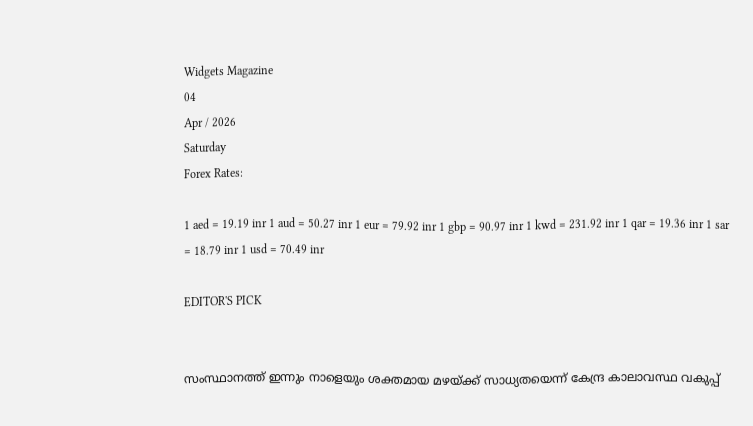Widgets Magazine
04
Apr / 2026
Saturday
Forex Rates:

1 aed = 19.19 inr 1 aud = 50.27 inr 1 eur = 79.92 inr 1 gbp = 90.97 inr 1 kwd = 231.92 inr 1 qar = 19.36 inr 1 sar = 18.79 inr 1 usd = 70.49 inr

EDITOR'S PICK


സംസ്ഥാനത്ത് ഇന്നും നാളെയും ശക്തമായ മഴയ്ക്ക് സാധ്യതയെന്ന് കേന്ദ്ര കാലാവസ്ഥ വകുപ്പ്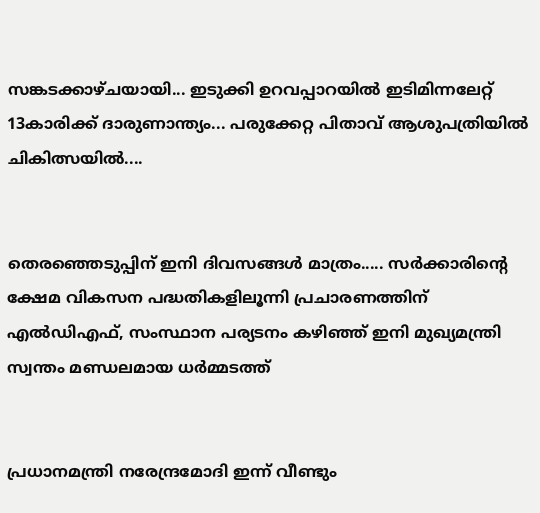സങ്കടക്കാഴ്ചയായി... ഇടുക്കി ഉറവപ്പാറയിൽ ഇടിമിന്നലേറ്റ് 13കാരിക്ക് ദാരുണാന്ത്യം... പരുക്കേറ്റ പിതാവ് ആശുപത്രിയിൽ ചികിത്സയിൽ....


തെരഞ്ഞെടുപ്പിന് ഇനി ദിവസങ്ങൾ മാത്രം..... സർക്കാരിൻ്റെ ക്ഷേമ വികസന പദ്ധതികളിലൂന്നി പ്രചാരണത്തിന് എൽഡിഎഫ്, സംസ്ഥാന പര്യടനം കഴിഞ്ഞ് ഇനി മുഖ്യമന്ത്രി സ്വന്തം മണ്ഡലമായ ധർമ്മടത്ത്


പ്രധാനമന്ത്രി നരേന്ദ്രമോദി ഇന്ന് വീണ്ടും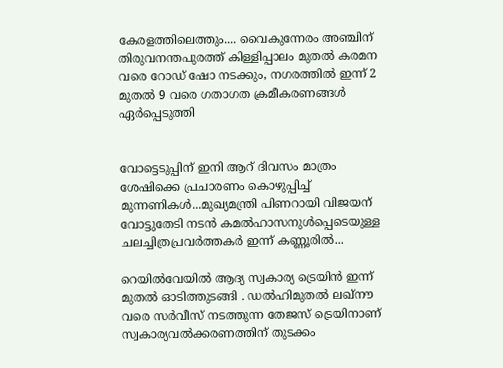കേരളത്തിലെത്തും.... വൈകുന്നേരം അഞ്ചിന് തിരുവനന്തപുരത്ത് കിള്ളിപ്പാലം മുതൽ കരമന വരെ റോഡ് ഷോ നടക്കും, നഗരത്തിൽ ഇന്ന് 2 മുതൽ 9 വരെ ഗതാഗത ക്രമീകരണങ്ങൾ ഏർപ്പെടുത്തി


വോട്ടെടുപ്പിന് ഇ‌നി ആറ് ദിവസം മാത്രം ശേഷിക്കെ പ്രചാരണം കൊഴുപ്പിച്ച് മുന്നണികള്‍...മുഖ്യമന്ത്രി പിണറായി വിജയന് വോട്ടുതേടി നടന്‍ കമല്‍ഹാസനുള്‍പ്പെടെയുള്ള ചലച്ചിത്രപ്രവർത്തകർ ഇന്ന് കണ്ണൂരില്‍...

റെയിൽവേയിൽ ആദ്യ സ്വകാര്യ ട്രെയിൻ ഇന്ന് മുതൽ ഓടിത്തുടങ്ങി . ഡൽഹിമുതൽ ലഖ്നൗ വരെ സർവീസ് നടത്തുന്ന തേജസ് ട്രെയിനാണ് സ്വകാര്യവൽക്കരണത്തിന് തുടക്കം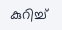കുറിച്ച്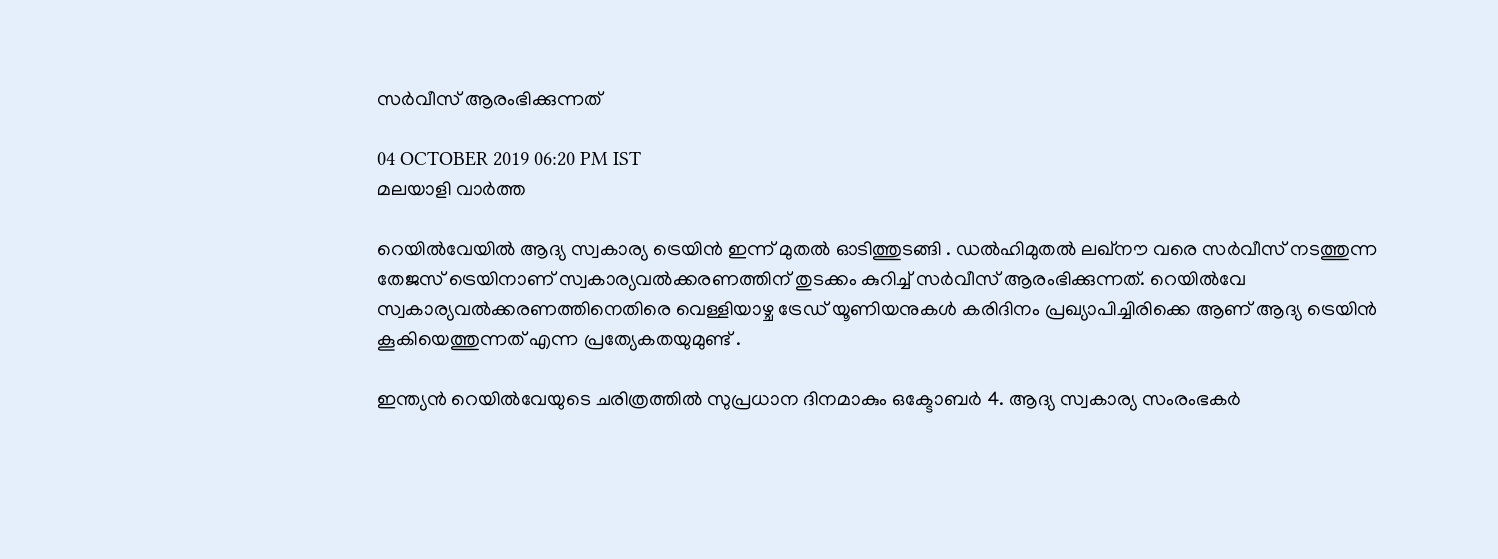സർവീസ് ആരംഭിക്കുന്നത്

04 OCTOBER 2019 06:20 PM IST
മലയാളി വാര്‍ത്ത

റെയിൽവേയിൽ ആദ്യ സ്വകാര്യ ട്രെയിൻ ഇന്ന് മുതൽ ഓടിത്തുടങ്ങി . ഡൽഹിമുതൽ ലഖ്നൗ വരെ സർവീസ് നടത്തുന്ന തേജസ് ട്രെയിനാണ് സ്വകാര്യവൽക്കരണത്തിന് തുടക്കം കുറിച്ച് സർവീസ് ആരംഭിക്കുന്നത്. റെയിൽവേ സ്വകാര്യവൽക്കരണത്തിനെതിരെ വെള്ളിയാഴ്ച ട്രേഡ് യൂണിയനുകൾ കരിദിനം പ്രഖ്യാപിച്ചിരിക്കെ ആണ് ആദ്യ ട്രെയിൻ കൂകിയെത്തുന്നത് എന്ന പ്രത്യേകതയുമുണ്ട് .

ഇന്ത്യൻ റെയിൽവേയുടെ ചരിത്രത്തിൽ സുപ്രധാന ദിനമാകും ഒക്ടോബർ 4. ആദ്യ സ്വകാര്യ സംരംഭകർ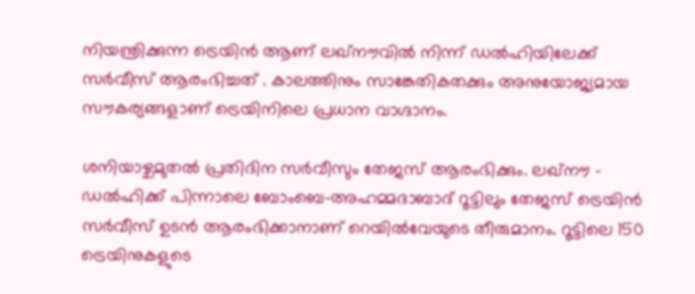നിയന്ത്രിക്കുന്ന ട്രെയിൻ ആണ് ലഖ്‌നൗവിൽ നിന്ന് ഡൽഹിയിലേക്ക് സർവീസ് ആരംഭിച്ചത് . കാലത്തിനും സാങ്കേതികതക്കും അനുയോജ്യമായ സൗകര്യങ്ങളാണ് ട്രെയിനിലെ പ്രധാന വാഗ്ദാനം.

ശനിയാഴ്ചമുതൽ പ്രതിദിന സർവീസും തേജസ് ആരംഭിക്കും. ലഖ്‌നൗ – ഡൽഹിക്ക് പിന്നാലെ ബോംബെ-അഹമ്മദാബാദ് റൂട്ടിലും തേജസ് ട്രെയിൻ സർവീസ് ഉടൻ ആരംഭിക്കാനാണ് റെയിൽവേയുടെ തീരുമാനം. റൂട്ടിലെ 150 ട്രെയിനുകളുടെ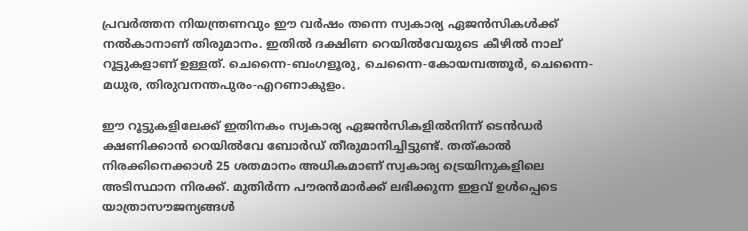പ്രവർത്തന നിയന്ത്രണവും ഈ വർഷം തന്നെ സ്വകാര്യ ഏജൻസികൾക്ക് നൽകാനാണ് തിരുമാനം. ഇതിൽ ദക്ഷിണ റെയിൽവേയുടെ കീഴിൽ നാല് റൂട്ടുകളാണ് ഉള്ളത്. ചെന്നൈ-ബംഗളൂരു, ചെന്നൈ-കോയമ്പത്തൂർ, ചെന്നൈ-മധുര, തിരുവനന്തപുരം-എറണാകുളം.

ഈ റൂട്ടുകളിലേക്ക് ഇതിനകം സ്വകാര്യ ഏജൻസികളിൽനിന്ന് ടെൻഡർ ക്ഷണിക്കാൻ റെയിൽവേ ബോർഡ് തീരുമാനിച്ചിട്ടുണ്ട്. തത്കാൽ നിരക്കിനെക്കാൾ 25 ശതമാനം അധികമാണ് സ്വകാര്യ ട്രെയിനുകളിലെ അടിസ്ഥാന നിരക്ക്. മുതിർന്ന പൗരൻമാർക്ക് ലഭിക്കുന്ന ഇളവ് ഉൾപ്പെടെ യാത്രാസൗജന്യങ്ങൾ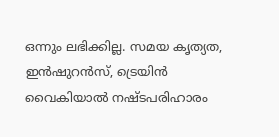ഒന്നും ലഭിക്കില്ല. സമയ കൃത്യത, ഇൻഷുറൻസ്, ട്രെയിൻ വൈകിയാൽ നഷ്ടപരിഹാരം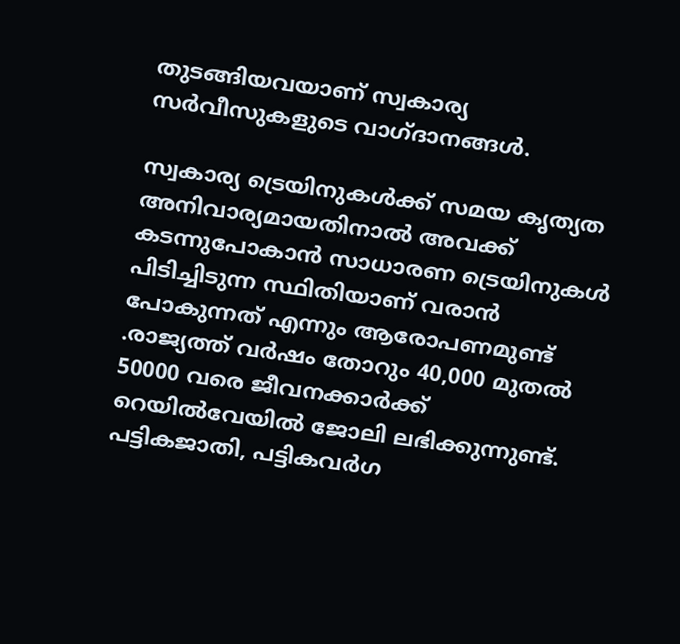തുടങ്ങിയവയാണ് സ്വകാര്യ സർവീസുകളുടെ വാഗ്ദാനങ്ങൾ.

സ്വകാര്യ ട്രെയിനുകൾക്ക്‌ സമയ കൃത്യത അനിവാര്യമായതിനാൽ അവക്ക് കടന്നുപോകാൻ സാധാരണ ട്രെയിനുകൾ പിടിച്ചിടുന്ന സ്ഥിതിയാണ്‌ വരാൻ പോകുന്നത്‌ എന്നും ആരോപണമുണ്ട് .രാജ്യത്ത്‌ വർഷം തോറും 40,000 മുതൽ 50000 വരെ ജീവനക്കാർക്ക്‌ റെയിൽവേയിൽ ജോലി ലഭിക്കുന്നുണ്ട്‌. പട്ടികജാതി, പട്ടികവർഗ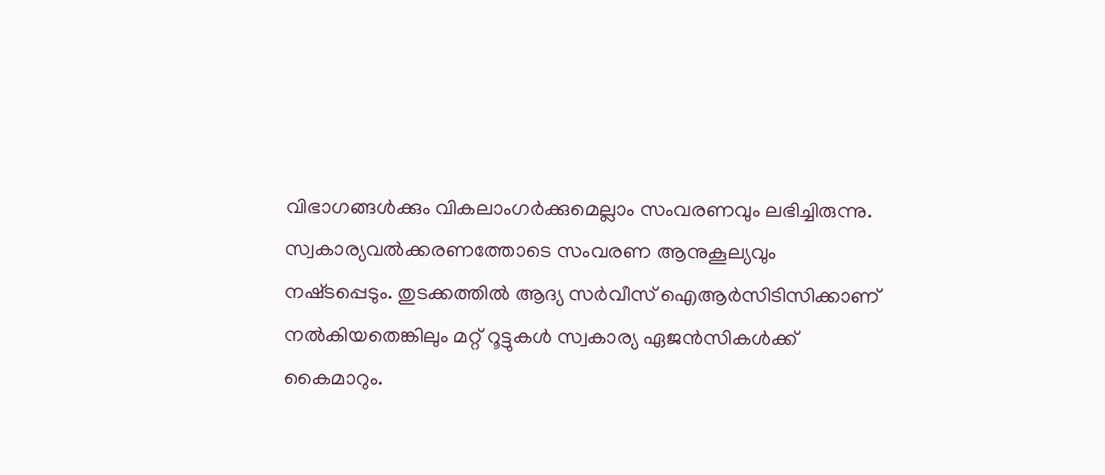വിഭാഗങ്ങൾക്കും വികലാംഗർക്കുമെല്ലാം സംവരണവും ലഭിച്ചിരുന്നു. സ്വകാര്യവൽക്കരണത്തോടെ സംവരണ ആനുകൂല്യവും നഷ്‌ടപ്പെടും. തുടക്കത്തിൽ ആദ്യ സർവീസ്‌ ഐആർസിടിസിക്കാണ്‌ നൽകിയതെങ്കിലും മറ്റ്‌ റൂട്ടുകൾ സ്വകാര്യ ഏജൻസികൾക്ക്‌ കൈമാറും.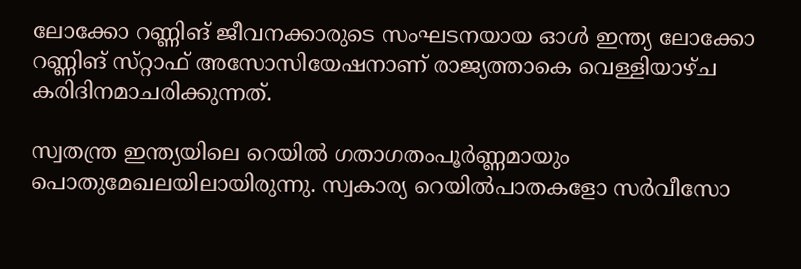ലോക്കോ റണ്ണിങ് ജീവനക്കാരുടെ സംഘടനയായ ഓൾ ഇന്ത്യ ലോക്കോ റണ്ണിങ് സ്‌റ്റാഫ്‌ അസോസിയേഷനാണ്‌ രാജ്യത്താകെ വെള്ളിയാഴ്‌ച കരിദിനമാചരിക്കുന്നത്‌.

സ്വതന്ത്ര ഇന്ത്യയിലെ റെയിൽ ഗതാഗതംപൂർണ്ണമായും പൊതുമേഖലയിലായിരുന്നു. സ്വകാര്യ റെയിൽപാതകളോ സർവീസോ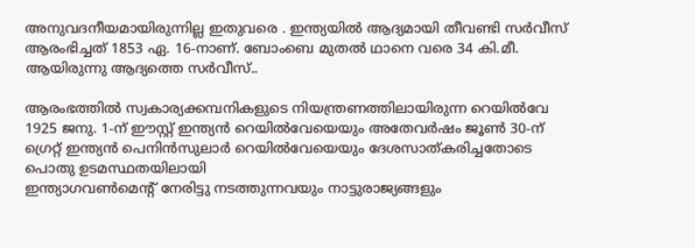അനുവദനീയമായിരുന്നില്ല ഇതുവരെ . ഇന്ത്യയിൽ ആദ്യമായി തീവണ്ടി സർവീസ്‌ ആരംഭിച്ചത്‌ 1853 ഏ. 16-നാണ്‌. ബോംബെ മുതൽ ഥാനെ വരെ 34 കി.മീ. ആയിരുന്നു ആദ്യത്തെ സർവീസ്‌..

ആരംഭത്തിൽ സ്വകാര്യക്കമ്പനികളുടെ നിയന്ത്രണത്തിലായിരുന്ന റെയിൽവേ 1925 ജനു. 1-ന്‌ ഈസ്റ്റ്‌ ഇന്ത്യന്‍ റെയിൽവേയെയും അതേവർഷം ജൂണ്‍ 30-ന്‌ ഗ്രെറ്റ്‌ ഇന്ത്യന്‍ പെനിന്‍സുലാർ റെയിൽവേയെയും ദേശസാത്‌കരിച്ചതോടെ പൊതു ഉടമസ്ഥതയിലായി
ഇന്ത്യാഗവണ്‍മെന്റ്‌ നേരിട്ടു നടത്തുന്നവയും നാട്ടുരാജ്യങ്ങളും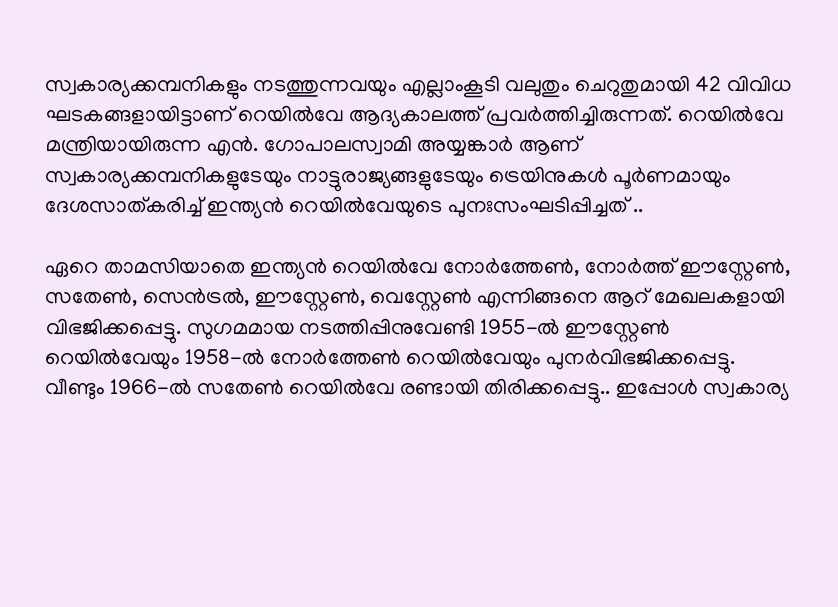സ്വകാര്യക്കമ്പനികളും നടത്തുന്നവയും എല്ലാംകൂടി വലുതും ചെറുതുമായി 42 വിവിധ ഘടകങ്ങളായിട്ടാണ്‌ റെയിൽവേ ആദ്യകാലത്ത് പ്രവർത്തിച്ചിരുന്നത്‌. റെയിൽവേ മന്ത്രിയായിരുന്ന എന്‍. ഗോപാലസ്വാമി അയ്യങ്കാർ ആണ്‌ സ്വകാര്യക്കമ്പനികളുടേയും നാട്ടുരാജ്യങ്ങളുടേയും ട്രെയിനുകൾ പൂർണമായും ദേശസാത്‌കരിച്ച്‌ ഇന്ത്യന്‍ റെയിൽവേയുടെ പുനഃസംഘടിപ്പിച്ചത് ..

ഏറെ താമസിയാതെ ഇന്ത്യന്‍ റെയിൽവേ നോർത്തേണ്‍, നോർത്ത്‌ ഈസ്റ്റേണ്‍, സതേണ്‍, സെന്‍ട്രൽ, ഈസ്റ്റേണ്‍, വെസ്റ്റേണ്‍ എന്നിങ്ങനെ ആറ്‌ മേഖലകളായി വിഭജിക്കപ്പെട്ടു. സുഗമമായ നടത്തിപ്പിനുവേണ്ടി 1955-ൽ ഈസ്റ്റേണ്‍ റെയിൽവേയും 1958-ൽ നോർത്തേണ്‍ റെയിൽവേയും പുനർവിഭജിക്കപ്പെട്ടു. വീണ്ടും 1966-ൽ സതേണ്‍ റെയിൽവേ രണ്ടായി തിരിക്കപ്പെട്ടു.. ഇപ്പോൾ സ്വകാര്യ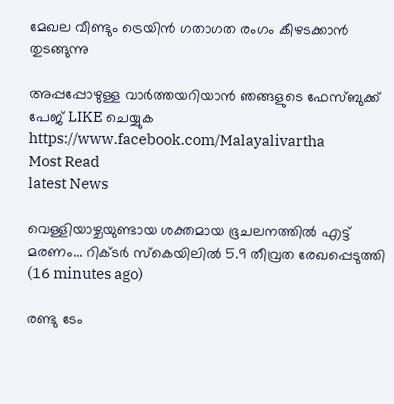മേഖല വീണ്ടും ട്രെയിൻ ഗതാഗത രംഗം കീഴടക്കാൻ തുടങ്ങുന്നു

അപ്പപ്പോഴുള്ള വാര്‍ത്തയറിയാന്‍ ഞങ്ങളുടെ ഫേസ്‌ബുക്ക്‌ പേജ് LIKE ചെയ്യുക
https://www.facebook.com/Malayalivartha
Most Read
latest News

വെള്ളിയാഴ്ചയുണ്ടായ ശക്തമായ ഭൂചലനത്തിൽ എട്ട് മരണം... റിക്ടർ സ്‌കെയിലിൽ 5.9 തീവ്രത രേഖപ്പെടുത്തി  (16 minutes ago)

രണ്ടു ടേം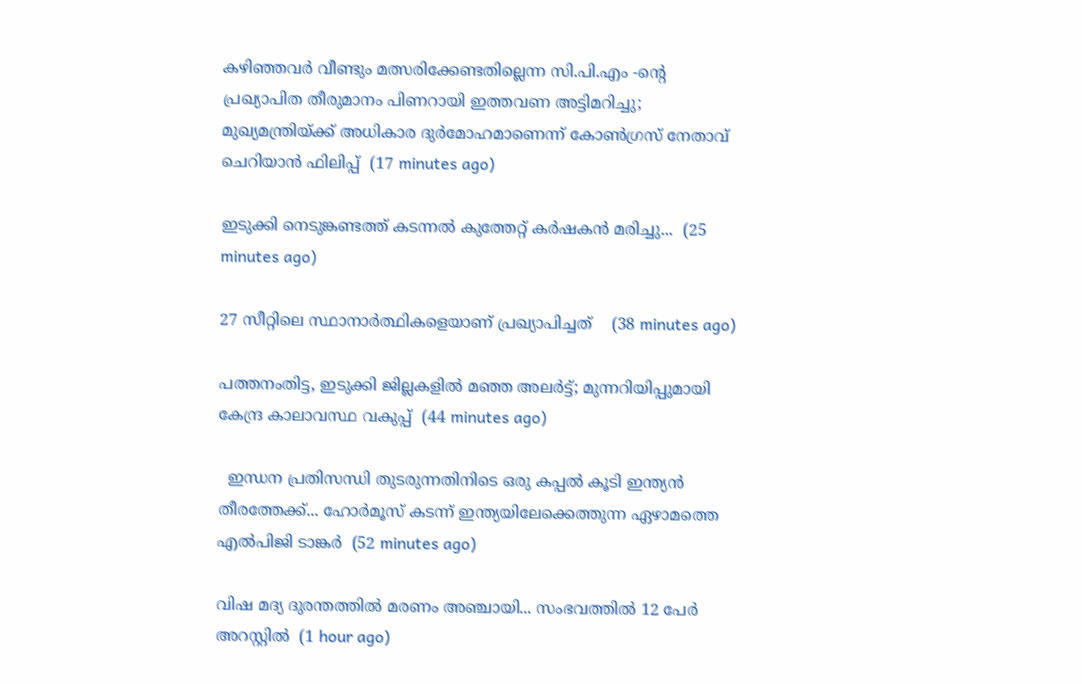കഴിഞ്ഞവർ വീണ്ടും മത്സരിക്കേണ്ടതില്ലെന്ന സി.പി.എം -ൻ്റെ പ്രഖ്യാപിത തീരുമാനം പിണറായി ഇത്തവണ അട്ടിമറിച്ചു; മുഖ്യമന്ത്രിയ്ക്ക് അധികാര ദുർമോഹമാണെന്ന് കോൺഗ്രസ് നേതാവ് ചെറിയാൻ ഫിലിപ്പ്  (17 minutes ago)

ഇടുക്കി നെടുങ്കണ്ടത്ത് കടന്നൽ കുത്തേറ്റ് കർഷകൻ മരിച്ചു...  (25 minutes ago)

27 സീറ്റിലെ സ്ഥാനാർത്ഥികളെയാണ് പ്രഖ്യാപിച്ചത്    (38 minutes ago)

പത്തനംതിട്ട, ഇടുക്കി ജില്ലകളിൽ മഞ്ഞ അലർട്ട്; മുന്നറിയിപ്പുമായി കേന്ദ്ര കാലാവസ്ഥ വകുപ്പ്  (44 minutes ago)

  ഇന്ധന പ്രതിസന്ധി തുടരുന്നതിനിടെ ഒരു കപ്പല്‍ കൂടി ഇന്ത്യന്‍ തീരത്തേക്ക്... ഹോര്‍മൂസ് കടന്ന് ഇന്ത്യയിലേക്കെത്തുന്ന ഏഴാമത്തെ എല്‍പിജി ടാങ്കർ  (52 minutes ago)

വിഷ മദ്യ ദുരന്തത്തില്‍ മരണം അഞ്ചായി... സംഭവത്തിൽ 12 പേർ അറസ്റ്റിൽ  (1 hour ago)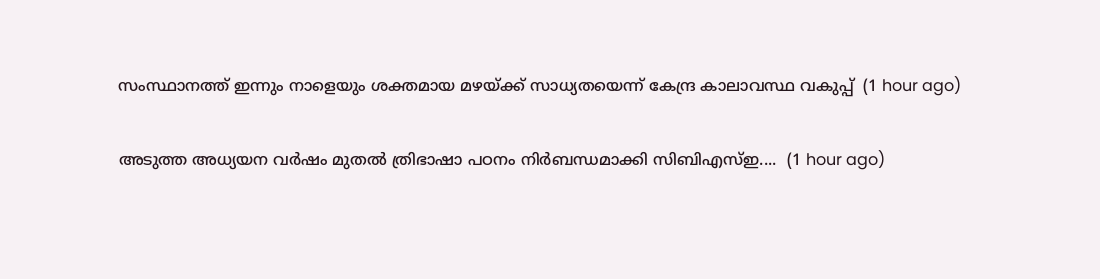സംസ്ഥാനത്ത് ഇന്നും നാളെയും ശക്തമായ മഴയ്ക്ക് സാധ്യതയെന്ന് കേന്ദ്ര കാലാവസ്ഥ വകുപ്പ്  (1 hour ago)

അടുത്ത അധ്യയന വർഷം മുതൽ ത്രിഭാഷാ പഠനം നിർബന്ധമാക്കി സിബിഎസ്‍ഇ....  (1 hour ago)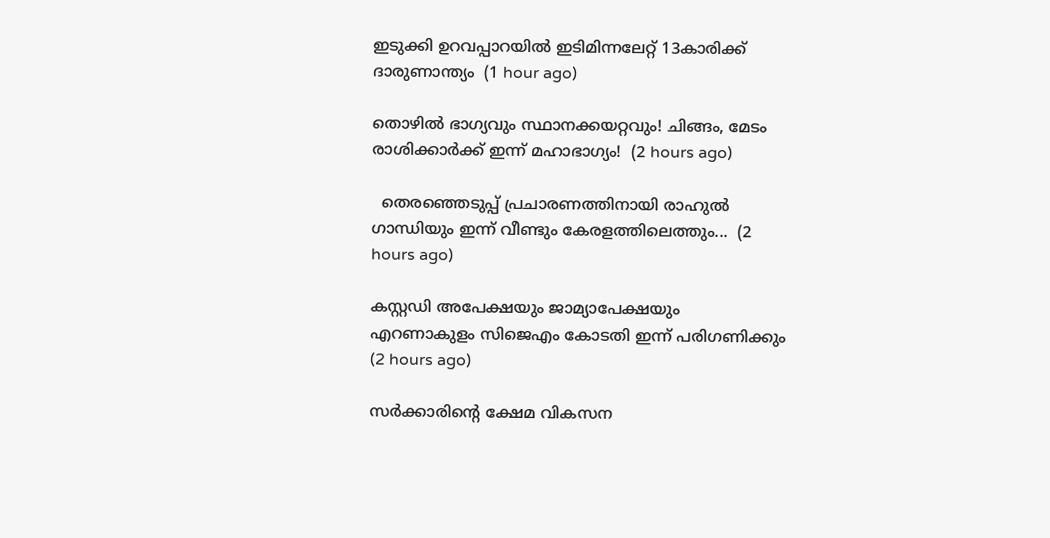ഇടുക്കി ഉറവപ്പാറയിൽ ഇടിമിന്നലേറ്റ് 13കാരിക്ക് ദാരുണാന്ത്യം  (1 hour ago)

തൊഴിൽ ഭാഗ്യവും സ്ഥാനക്കയറ്റവും! ചിങ്ങം, മേടം രാശിക്കാർക്ക് ഇന്ന് മഹാഭാഗ്യം!  (2 hours ago)

  തെരഞ്ഞെടുപ്പ് പ്രചാരണത്തിനായി രാഹുല്‍ ഗാന്ധിയും ഇന്ന് വീണ്ടും കേരളത്തിലെത്തും...  (2 hours ago)

കസ്റ്റഡി അപേക്ഷയും ജാമ്യാപേക്ഷയും എറണാകുളം സിജെഎം കോടതി ഇന്ന് പരിഗണിക്കും  (2 hours ago)

സർക്കാരിൻ്റെ ക്ഷേമ വികസന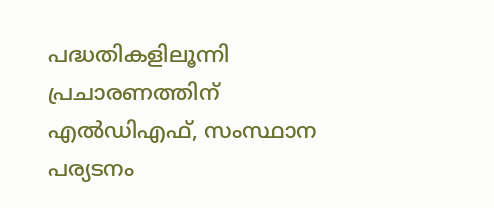പദ്ധതികളിലൂന്നി പ്രചാരണത്തിന് എൽഡിഎഫ്, സംസ്ഥാന പര്യടനം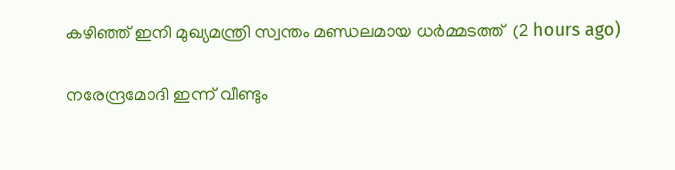കഴിഞ്ഞ് ഇനി മുഖ്യമന്ത്രി സ്വന്തം മണ്ഡലമായ ധർമ്മടത്ത്  (2 hours ago)

നരേന്ദ്രമോദി ഇന്ന് വീണ്ടും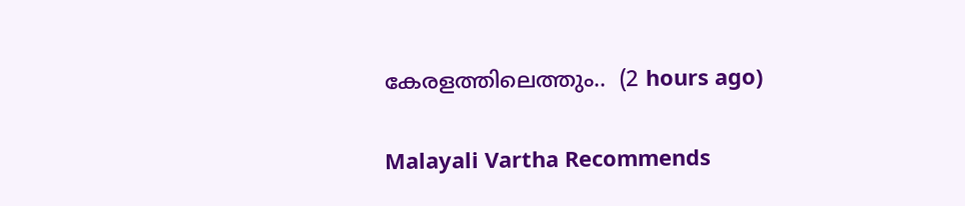കേരളത്തിലെത്തും..  (2 hours ago)

Malayali Vartha Recommends